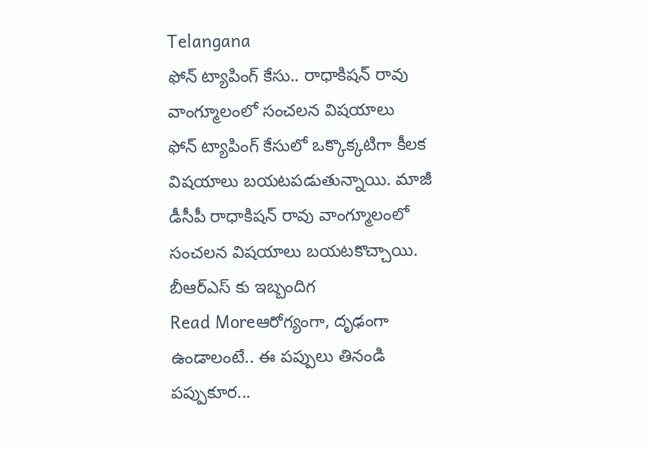Telangana
ఫోన్ ట్యాపింగ్ కేసు.. రాధాకిషన్ రావు వాంగ్మూలంలో సంచలన విషయాలు
ఫోన్ ట్యాపింగ్ కేసులో ఒక్కొక్కటిగా కీలక విషయాలు బయటపడుతున్నాయి. మాజీ డీసీపీ రాధాకిషన్ రావు వాంగ్మూలంలో సంచలన విషయాలు బయటకొచ్చాయి. బీఆర్ఎస్ కు ఇబ్బందిగ
Read Moreఆరోగ్యంగా, దృఢంగా ఉండాలంటే.. ఈ పప్పులు తినండి
పప్పుకూర...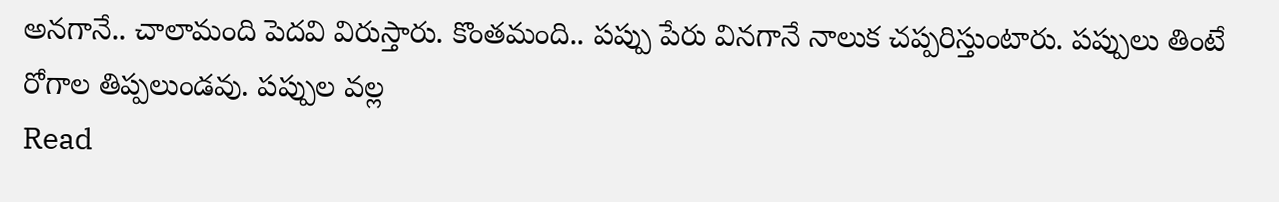అనగానే.. చాలామంది పెదవి విరుస్తారు. కొంతమంది.. పప్పు పేరు వినగానే నాలుక చప్పరిస్తుంటారు. పప్పులు తింటే రోగాల తిప్పలుండవు. పప్పుల వల్ల
Read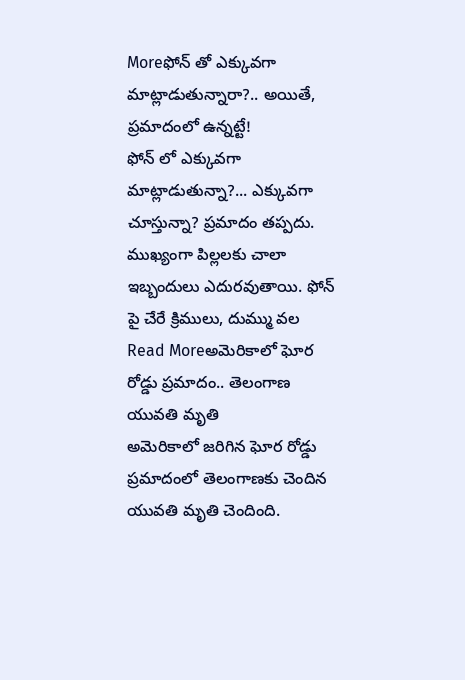Moreఫోన్ తో ఎక్కువగా మాట్లాడుతున్నారా?.. అయితే, ప్రమాదంలో ఉన్నట్టే!
ఫోన్ లో ఎక్కువగా మాట్లాడుతున్నా?... ఎక్కువగా చూస్తున్నా? ప్రమాదం తప్పదు. ముఖ్యంగా పిల్లలకు చాలా ఇబ్బందులు ఎదురవుతాయి. ఫోన్ పై చేరే క్రిములు, దుమ్ము వల
Read Moreఅమెరికాలో ఘోర రోడ్డు ప్రమాదం.. తెలంగాణ యువతి మృతి
అమెరికాలో జరిగిన ఘోర రోడ్డు ప్రమాదంలో తెలంగాణకు చెందిన యువతి మృతి చెందింది.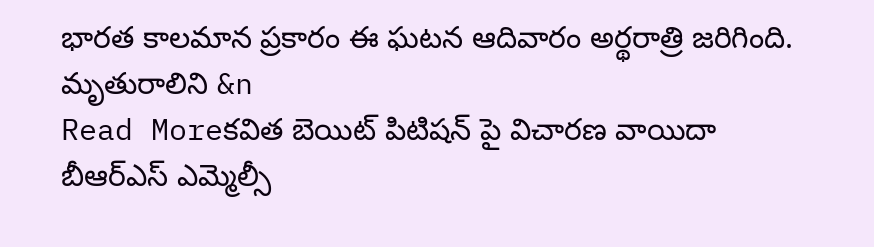భారత కాలమాన ప్రకారం ఈ ఘటన ఆదివారం అర్థరాత్రి జరిగింది. మృతురాలిని &n
Read Moreకవిత బెయిట్ పిటిషన్ పై విచారణ వాయిదా
బీఆర్ఎస్ ఎమ్మెల్సీ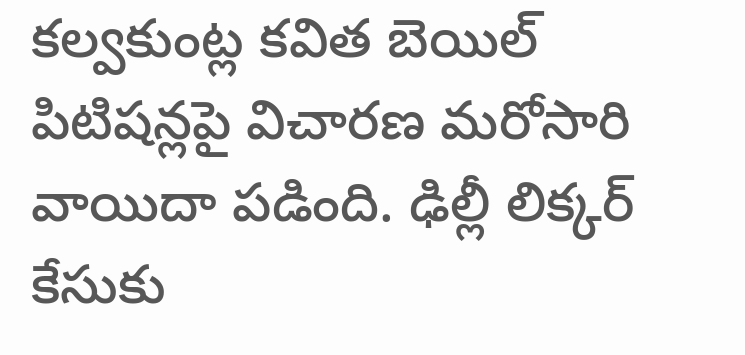కల్వకుంట్ల కవిత బెయిల్ పిటిషన్లపై విచారణ మరోసారి వాయిదా పడింది. ఢిల్లీ లిక్కర్ కేసుకు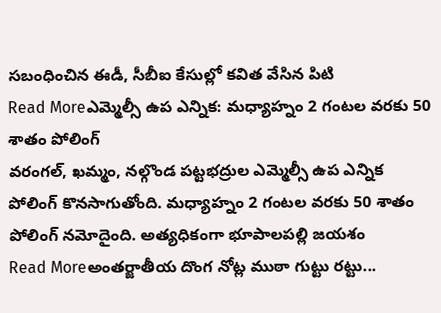సబంధించిన ఈడీ, సీబీఐ కేసుల్లో కవిత వేసిన పిటి
Read Moreఎమ్మెల్సీ ఉప ఎన్నిక: మధ్యాహ్నం 2 గంటల వరకు 50 శాతం పోలింగ్
వరంగల్, ఖమ్మం, నల్గొండ పట్టభద్రుల ఎమ్మెల్సీ ఉప ఎన్నిక పోలింగ్ కొనసాగుతోంది. మధ్యాహ్నం 2 గంటల వరకు 50 శాతం పోలింగ్ నమోదైంది. అత్యధికంగా భూపాలపల్లి జయశం
Read Moreఅంతర్జాతీయ దొంగ నోట్ల ముఠా గుట్టు రట్టు...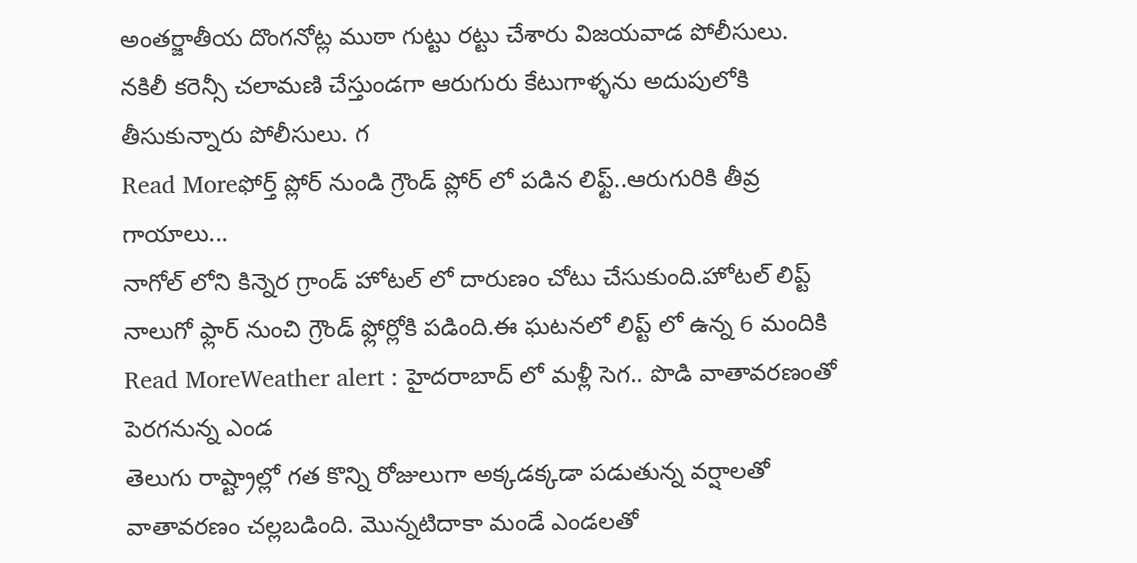అంతర్జాతీయ దొంగనోట్ల ముఠా గుట్టు రట్టు చేశారు విజయవాడ పోలీసులు. నకిలీ కరెన్సీ చలామణి చేస్తుండగా ఆరుగురు కేటుగాళ్ళను అదుపులోకి తీసుకున్నారు పోలీసులు. గ
Read Moreఫోర్త్ ప్లోర్ నుండి గ్రౌండ్ ప్లోర్ లో పడిన లిఫ్ట్..ఆరుగురికి తీవ్ర గాయాలు...
నాగోల్ లోని కిన్నెర గ్రాండ్ హోటల్ లో దారుణం చోటు చేసుకుంది.హోటల్ లిప్ట్ నాలుగో ఫ్లార్ నుంచి గ్రౌండ్ ఫ్లోర్లోకి పడింది.ఈ ఘటనలో లిప్ట్ లో ఉన్న 6 మందికి
Read MoreWeather alert : హైదరాబాద్ లో మళ్లీ సెగ.. పొడి వాతావరణంతో పెరగనున్న ఎండ
తెలుగు రాష్ట్రాల్లో గత కొన్ని రోజులుగా అక్కడక్కడా పడుతున్న వర్షాలతో వాతావరణం చల్లబడింది. మొన్నటిదాకా మండే ఎండలతో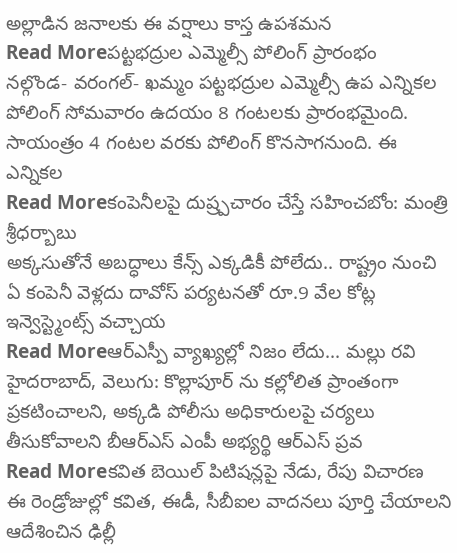అల్లాడిన జనాలకు ఈ వర్షాలు కాస్త ఉపశమన
Read Moreపట్టభద్రుల ఎమ్మెల్సీ పోలింగ్ ప్రారంభం
నల్గొండ- వరంగల్- ఖమ్మం పట్టభద్రుల ఎమ్మెల్సీ ఉప ఎన్నికల పోలింగ్ సోమవారం ఉదయం 8 గంటలకు ప్రారంభమైంది. సాయంత్రం 4 గంటల వరకు పోలింగ్ కొనసాగనుంది. ఈ ఎన్నికల
Read Moreకంపెనీలపై దుష్ర్పచారం చేస్తే సహించబోం: మంత్రి శ్రీధర్బాబు
అక్కసుతోనే అబద్ధాలు కేన్స్ ఎక్కడికీ పోలేదు.. రాష్ట్రం నుంచి ఏ కంపెనీ వెళ్లదు దావోస్ పర్యటనతో రూ.9 వేల కోట్ల ఇన్వెస్ట్మెంట్స్ వచ్చాయ
Read Moreఆర్ఎస్పీ వ్యాఖ్యల్లో నిజం లేదు... మల్లు రవి
హైదరాబాద్, వెలుగు: కొల్లాపూర్ ను కల్లోలిత ప్రాంతంగా ప్రకటించాలని, అక్కడి పోలీసు అధికారులపై చర్యలు తీసుకోవాలని బీఆర్ఎస్ ఎంపీ అభ్యర్థి ఆర్ఎస్ ప్రవ
Read Moreకవిత బెయిల్ పిటిషన్లపై నేడు, రేపు విచారణ
ఈ రెండ్రోజుల్లో కవిత, ఈడీ, సీబీఐల వాదనలు పూర్తి చేయాలని ఆదేశించిన ఢిల్లీ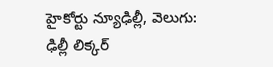హైకోర్టు న్యూఢిల్లీ, వెలుగు: ఢిల్లీ లిక్కర్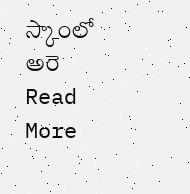స్కాంలో అరె
Read More